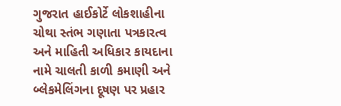ગુજરાત હાઈકોર્ટે લોકશાહીના ચોથા સ્તંભ ગણાતા પત્રકારત્વ અને માહિતી અધિકાર કાયદાના નામે ચાલતી કાળી કમાણી અને બ્લેકમેલિંગના દૂષણ પર પ્રહાર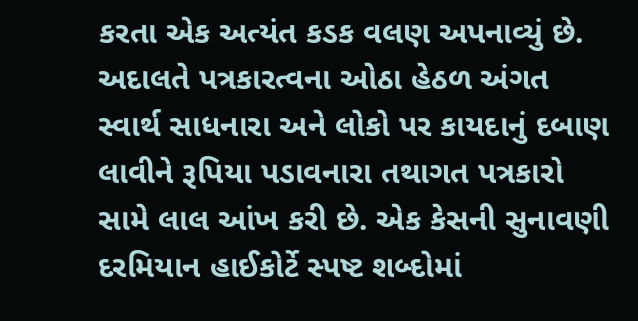કરતા એક અત્યંત કડક વલણ અપનાવ્યું છે. અદાલતે પત્રકારત્વના ઓઠા હેઠળ અંગત સ્વાર્થ સાધનારા અને લોકો પર કાયદાનું દબાણ લાવીને રૂપિયા પડાવનારા તથાગત પત્રકારો સામે લાલ આંખ કરી છે. એક કેસની સુનાવણી દરમિયાન હાઈકોર્ટે સ્પષ્ટ શબ્દોમાં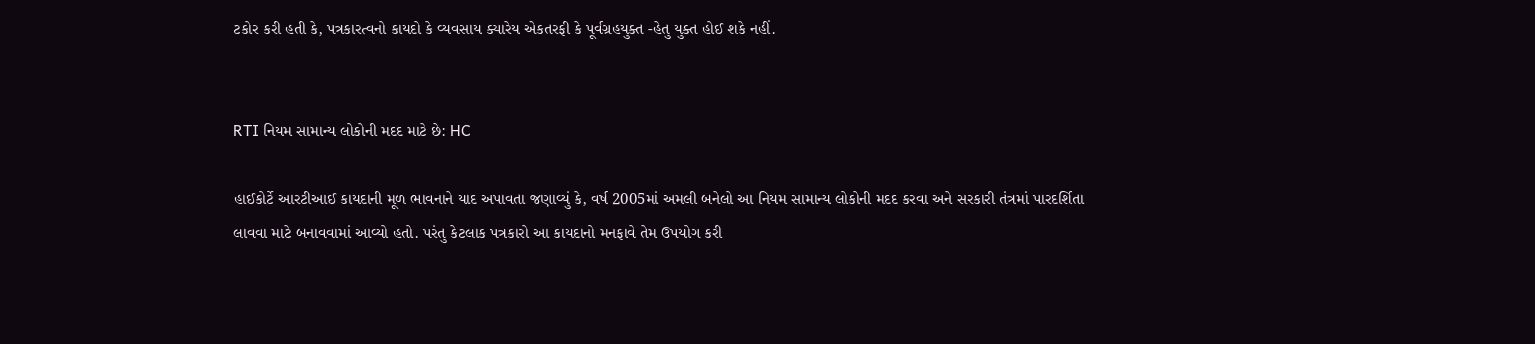ટકોર કરી હતી કે, પત્રકારત્વનો કાયદો કે વ્યવસાય ક્યારેય એકતરફી કે પૂર્વગ્રહયુક્ત -હેતુ યુક્ત હોઈ શકે નહીં.


RTI નિયમ સામાન્ય લોકોની મદદ માટે છે: HC

હાઈકોર્ટે આરટીઆઈ કાયદાની મૂળ ભાવનાને યાદ અપાવતા જણાવ્યું કે, વર્ષ 2005માં અમલી બનેલો આ નિયમ સામાન્ય લોકોની મદદ કરવા અને સરકારી તંત્રમાં પારદર્શિતા લાવવા માટે બનાવવામાં આવ્યો હતો. પરંતુ કેટલાક પત્રકારો આ કાયદાનો મનફાવે તેમ ઉપયોગ કરી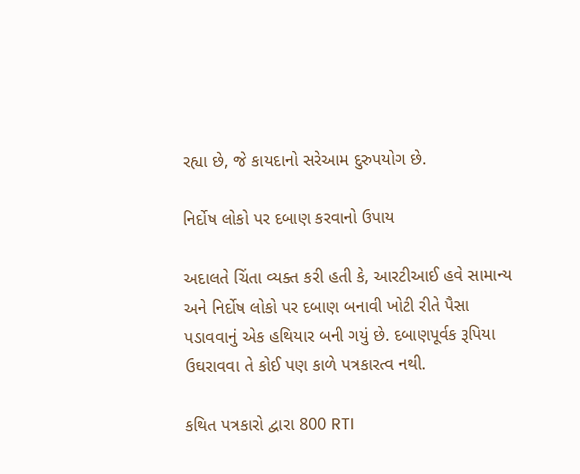રહ્યા છે, જે કાયદાનો સરેઆમ દુરુપયોગ છે.

નિર્દોષ લોકો પર દબાણ કરવાનો ઉપાય

અદાલતે ચિંતા વ્યક્ત કરી હતી કે, આરટીઆઈ હવે સામાન્ય અને નિર્દોષ લોકો પર દબાણ બનાવી ખોટી રીતે પૈસા પડાવવાનું એક હથિયાર બની ગયું છે. દબાણપૂર્વક રૂપિયા ઉઘરાવવા તે કોઈ પણ કાળે પત્રકારત્વ નથી.

કથિત પત્રકારો દ્વારા 800 RTI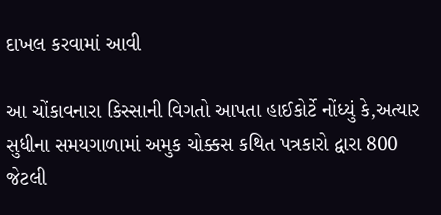દાખલ કરવામાં આવી

આ ચોંકાવનારા કિસ્સાની વિગતો આપતા હાઈકોર્ટે નોંધ્યું કે,અત્યાર સુધીના સમયગાળામાં અમુક ચોક્કસ કથિત પત્રકારો દ્વારા 800 જેટલી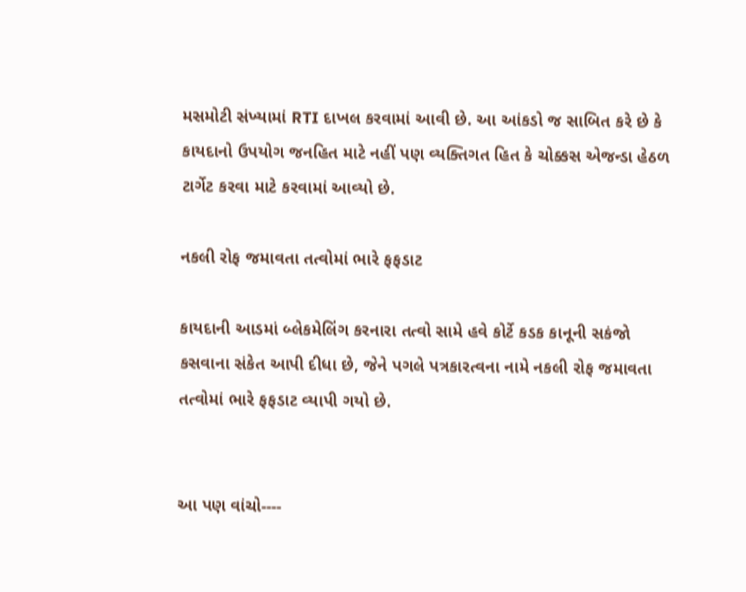મસમોટી સંખ્યામાં RTI દાખલ કરવામાં આવી છે. આ આંકડો જ સાબિત કરે છે કે કાયદાનો ઉપયોગ જનહિત માટે નહીં પણ વ્યક્તિગત હિત કે ચોક્કસ એજન્ડા હેઠળ ટાર્ગેટ કરવા માટે કરવામાં આવ્યો છે.

નકલી રોફ જમાવતા તત્વોમાં ભારે ફફડાટ

કાયદાની આડમાં બ્લેકમેલિંગ કરનારા તત્વો સામે હવે કોર્ટે કડક કાનૂની સકંજો કસવાના સંકેત આપી દીધા છે, જેને પગલે પત્રકારત્વના નામે નકલી રોફ જમાવતા તત્વોમાં ભારે ફફડાટ વ્યાપી ગયો છે.


આ પણ વાંચો----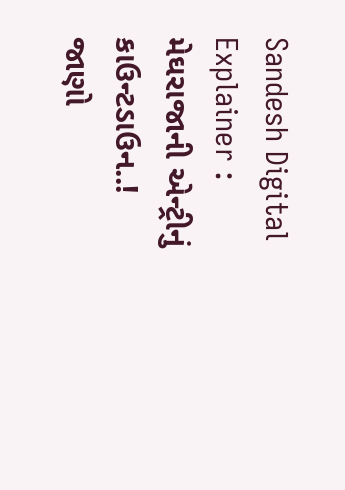Sandesh Digital Explainer : મેઘરાજાની એન્ટ્રીનું કાઉન્ટડાઉન..! જાણો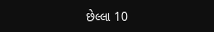છેલ્લા 10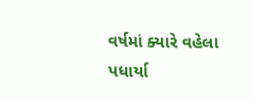વર્ષમાં ક્યારે વહેલા પધાર્યા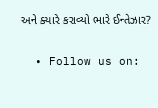અને ક્યારે કરાવ્યો ભારે ઈન્તેઝાર?

  • Follow us on: